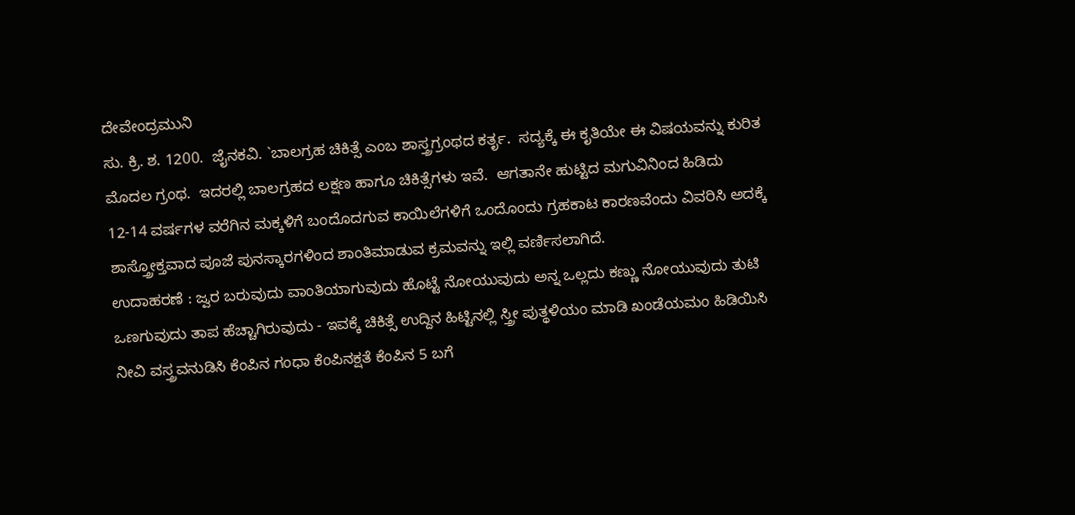ದೇವೇಂದ್ರಮುನಿ
ಸು. ಕ್ರಿ. ಶ. 1200.  ಜೈನಕವಿ. `ಬಾಲಗ್ರಹ ಚಿಕಿತ್ಸೆ ಎಂಬ ಶಾಸ್ತ್ರಗ್ರಂಥದ ಕರ್ತೃ.  ಸದ್ಯಕ್ಕೆ ಈ ಕೃತಿಯೇ ಈ ವಿಷಯವನ್ನು ಕುರಿತ ಮೊದಲ ಗ್ರಂಥ.  ಇದರಲ್ಲಿ ಬಾಲಗ್ರಹದ ಲಕ್ಷಣ ಹಾಗೂ ಚಿಕಿತ್ಸೆಗಳು ಇವೆ.  ಆಗತಾನೇ ಹುಟ್ಟಿದ ಮಗುವಿನಿಂದ ಹಿಡಿದು 12-14 ವರ್ಷಗಳ ವರೆಗಿನ ಮಕ್ಕಳಿಗೆ ಬಂದೊದಗುವ ಕಾಯಿಲೆಗಳಿಗೆ ಒಂದೊಂದು ಗ್ರಹಕಾಟ ಕಾರಣವೆಂದು ವಿವರಿಸಿ ಅದಕ್ಕೆ ಶಾಸ್ತ್ರೋಕ್ತವಾದ ಪೂಜೆ ಪುನಸ್ಕಾರಗಳಿಂದ ಶಾಂತಿಮಾಡುವ ಕ್ರಮವನ್ನು ಇಲ್ಲಿ ವರ್ಣಿಸಲಾಗಿದೆ.
ಉದಾಹರಣೆ : ಜ್ವರ ಬರುವುದು ವಾಂತಿಯಾಗುವುದು ಹೊಟ್ಟೆ ನೋಯುವುದು ಅನ್ನ ಒಲ್ಲದು ಕಣ್ಣು ನೋಯುವುದು ತುಟಿ ಒಣಗುವುದು ತಾಪ ಹೆಚ್ಚಾಗಿರುವುದು - ಇವಕ್ಕೆ ಚಿಕಿತ್ಸೆ ಉದ್ದಿನ ಹಿಟ್ಟಿನಲ್ಲಿ ಸ್ತ್ರೀ ಪುತ್ಥಳಿಯಂ ಮಾಡಿ ಖಂಡೆಯಮಂ ಹಿಡಿಯಿಸಿ ನೀವಿ ವಸ್ತ್ರವನುಡಿಸಿ ಕೆಂಪಿನ ಗಂಧಾ ಕೆಂಪಿನಕ್ಷತೆ ಕೆಂಪಿನ 5 ಬಗೆ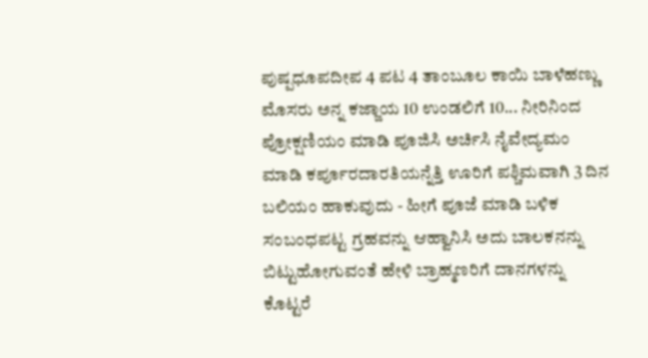ಪುಷ್ಪಧೂಪದೀಪ 4 ಪಟ 4 ತಾಂಬೂಲ ಕಾಯಿ ಬಾಳೆಹಣ್ಣು ಮೊಸರು ಅನ್ನ ಕಜ್ಜಾಯ 10 ಉಂಡಲಿಗೆ 10... ನೀರಿನಿಂದ ಪ್ರೋಕ್ಷಣಿಯಂ ಮಾಡಿ ಪೂಜಿಸಿ ಅರ್ಚಿಸಿ ನೈವೇದ್ಯಮಂ ಮಾಡಿ ಕರ್ಪೂರದಾರತಿಯನ್ನೆತ್ತಿ ಊರಿಗೆ ಪಶ್ಚಿಮವಾಗಿ 3 ದಿನ ಬಲಿಯಂ ಹಾಕುವುದು - ಹೀಗೆ ಪೂಜೆ ಮಾಡಿ ಬಳಿಕ ಸಂಬಂಧಪಟ್ಟ ಗ್ರಹವನ್ನು ಆಹ್ವಾನಿಸಿ ಅದು ಬಾಲಕನನ್ನು ಬಿಟ್ಟುಹೋಗುವಂತೆ ಹೇಳಿ ಬ್ರಾಹ್ಮಣರಿಗೆ ದಾನಗಳನ್ನು ಕೊಟ್ಟರೆ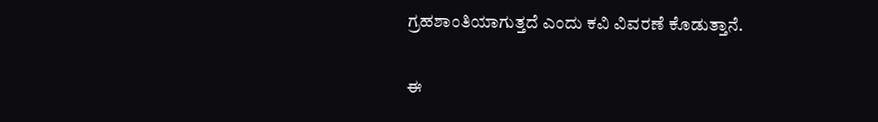ಗ್ರಹಶಾಂತಿಯಾಗುತ್ತದೆ ಎಂದು ಕವಿ ವಿವರಣೆ ಕೊಡುತ್ತಾನೆ.

ಈ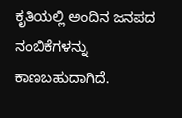ಕೃತಿಯಲ್ಲಿ ಅಂದಿನ ಜನಪದ ನಂಬಿಕೆಗಳನ್ನು ಕಾಣಬಹುದಾಗಿದೆ.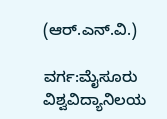(ಆರ್.ಎನ್.ವಿ.)

ವರ್ಗ:ಮೈಸೂರು ವಿಶ್ವವಿದ್ಯಾನಿಲಯ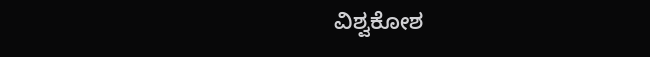ವಿಶ್ವಕೋಶ